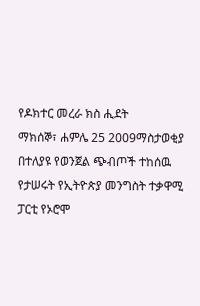የዶክተር መረራ ክስ ሒደት
ማክሰኞ፣ ሐምሌ 25 2009ማስታወቂያ
በተለያዩ የወንጀል ጭብጦች ተከሰዉ የታሠሩት የኢትዮጵያ መንግስት ተቃዋሚ ፓርቲ የኦሮሞ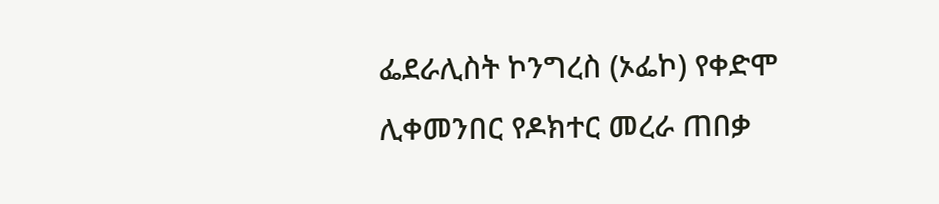ፌደራሊስት ኮንግረስ (ኦፌኮ) የቀድሞ ሊቀመንበር የዶክተር መረራ ጠበቃ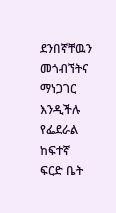ደንበኛቸዉን መጎብኘትና ማነጋገር እንዲችሉ የፌደራል ከፍተኛ ፍርድ ቤት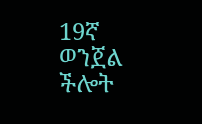19ኛ ወንጀል ችሎት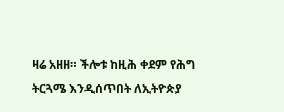ዛሬ አዘዘ። ችሎቱ ከዚሕ ቀደም የሕግ ትርጓሜ እንዲሰጥበት ለኢትዮጵያ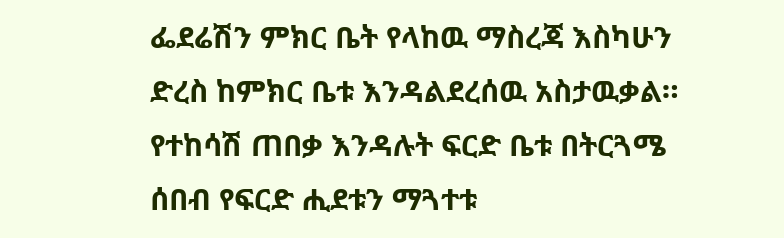ፌደሬሽን ምክር ቤት የላከዉ ማስረጃ እስካሁን ድረስ ከምክር ቤቱ እንዳልደረሰዉ አስታዉቃል። የተከሳሽ ጠበቃ እንዳሉት ፍርድ ቤቱ በትርጓሜ ሰበብ የፍርድ ሒደቱን ማጓተቱ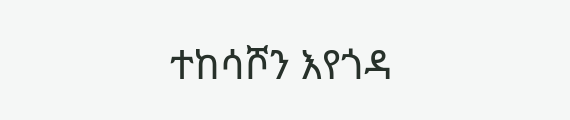ተከሳሾን እየጎዳ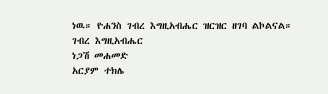ነዉ። ዮሐንስ ገብረ እግዚአብሔር ዝርዝር ዘገባ ልኮልናል።
ገብረ እግዚአብሔር
ነጋሽ መሐመድ
አርያም ተክሌ